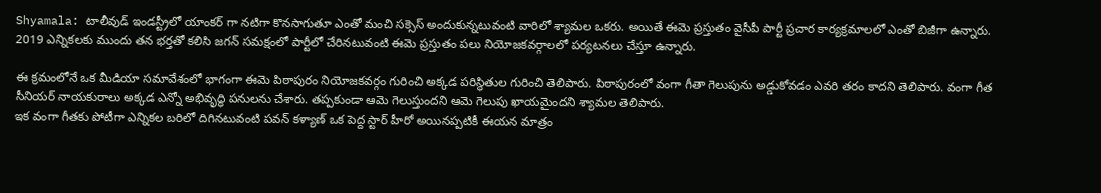Shyamala: టాలీవుడ్ ఇండస్ట్రీలో యాంకర్ గా నటిగా కొనసాగుతూ ఎంతో మంచి సక్సెస్ అందుకున్నటువంటి వారిలో శ్యామల ఒకరు. అయితే ఈమె ప్రస్తుతం వైసీపీ పార్టీ ప్రచార కార్యక్రమాలలో ఎంతో బిజీగా ఉన్నారు. 2019 ఎన్నికలకు ముందు తన భర్తతో కలిసి జగన్ సమక్షంలో పార్టీలో చేరినటువంటి ఈమె ప్రస్తుతం పలు నియోజకవర్గాలలో పర్యటనలు చేస్తూ ఉన్నారు.

ఈ క్రమంలోనే ఒక మీడియా సమావేశంలో భాగంగా ఈమె పిఠాపురం నియోజకవర్గం గురించి అక్కడ పరిస్థితుల గురించి తెలిపారు. పిఠాపురంలో వంగా గీతా గెలుపును అడ్డుకోవడం ఎవరి తరం కాదని తెలిపారు. వంగా గీత సీనియర్ నాయకురాలు అక్కడ ఎన్నో అభివృద్ధి పనులను చేశారు. తప్పకుండా ఆమె గెలుస్తుందని ఆమె గెలుపు ఖాయమైందని శ్యామల తెలిపారు.
ఇక వంగా గీతకు పోటీగా ఎన్నికల బరిలో దిగినటువంటి పవన్ కళ్యాణ్ ఒక పెద్ద స్టార్ హీరో అయినప్పటికీ ఈయన మాత్రం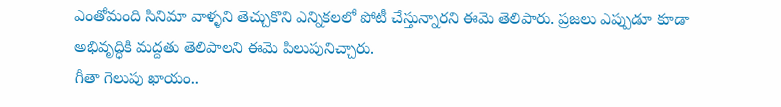ఎంతోమంది సినిమా వాళ్ళని తెచ్చుకొని ఎన్నికలలో పోటీ చేస్తున్నారని ఈమె తెలిపారు. ప్రజలు ఎప్పుడూ కూడా అభివృద్ధికి మద్దతు తెలిపాలని ఈమె పిలుపునిచ్చారు.
గీతా గెలుపు ఖాయం..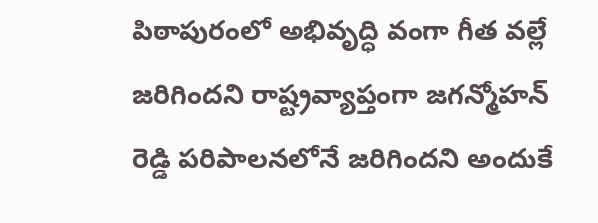పిఠాపురంలో అభివృద్ధి వంగా గీత వల్లే జరిగిందని రాష్ట్రవ్యాప్తంగా జగన్మోహన్ రెడ్డి పరిపాలనలోనే జరిగిందని అందుకే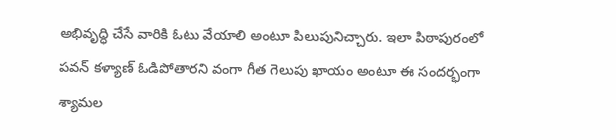అభివృద్ధి చేసే వారికి ఓటు వేయాలి అంటూ పిలుపునిచ్చారు. ఇలా పిఠాపురంలో పవన్ కళ్యాణ్ ఓడిపోతారని వంగా గీత గెలుపు ఖాయం అంటూ ఈ సందర్భంగా శ్యామల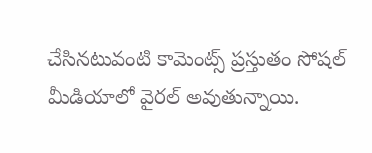చేసినటువంటి కామెంట్స్ ప్రస్తుతం సోషల్ మీడియాలో వైరల్ అవుతున్నాయి.